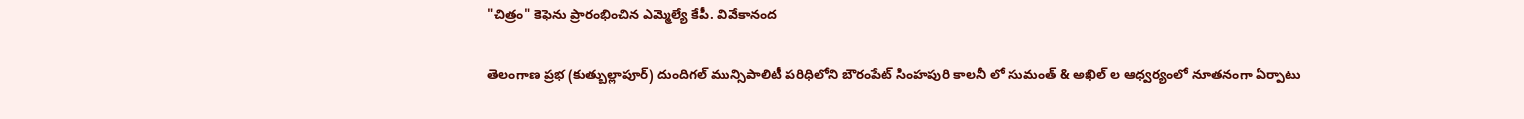"చిత్రం" కెఫెను ప్రారంభించిన ఎమ్మెల్యే కేపీ. వివేకానంద

తెలంగాణ ప్రభ (కుత్బుల్లాపూర్) దుందిగల్ మున్సిపాలిటీ పరిధిలోని బౌరంపేట్ సింహపురి కాలనీ లో సుమంత్ & అఖిల్ ల ఆధ్వర్యంలో నూతనంగా ఏర్పాటు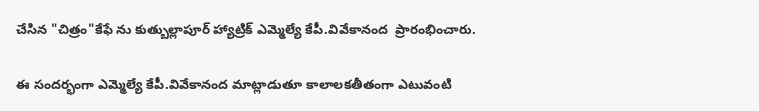చేసిన "చిత్రం"కేఫే ను కుత్బుల్లాపూర్ హ్యాట్రిక్ ఎమ్మెల్యే కేపీ.వివేకానంద  ప్రారంభించారు.

ఈ సందర్భంగా ఎమ్మెల్యే కేపీ.వివేకానంద మాట్లాడుతూ కాలాలకతీతంగా ఎటువంటి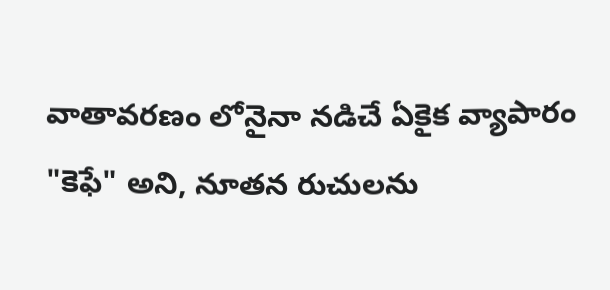వాతావరణం లోనైనా నడిచే ఏకైక వ్యాపారం  "కెఫే" అని, నూతన రుచులను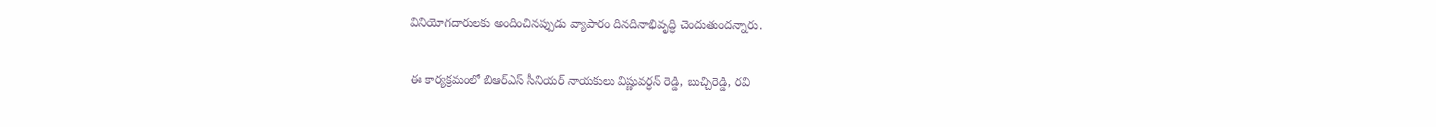వినియోగదారులకు అందించినప్పుడు వ్యాపారం దినదినాభివృద్ధి చెందుతుందన్నారు.

ఈ కార్యక్రమంలో బిఆర్ఎస్ సీనియర్ నాయకులు విష్ణువర్ధన్ రెడ్డి, బుచ్చిరెడ్డి, రవి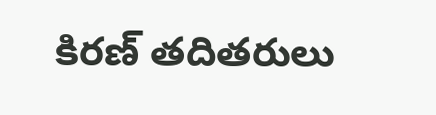కిరణ్ తదితరులు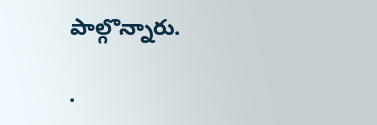పాల్గొన్నారు.

.